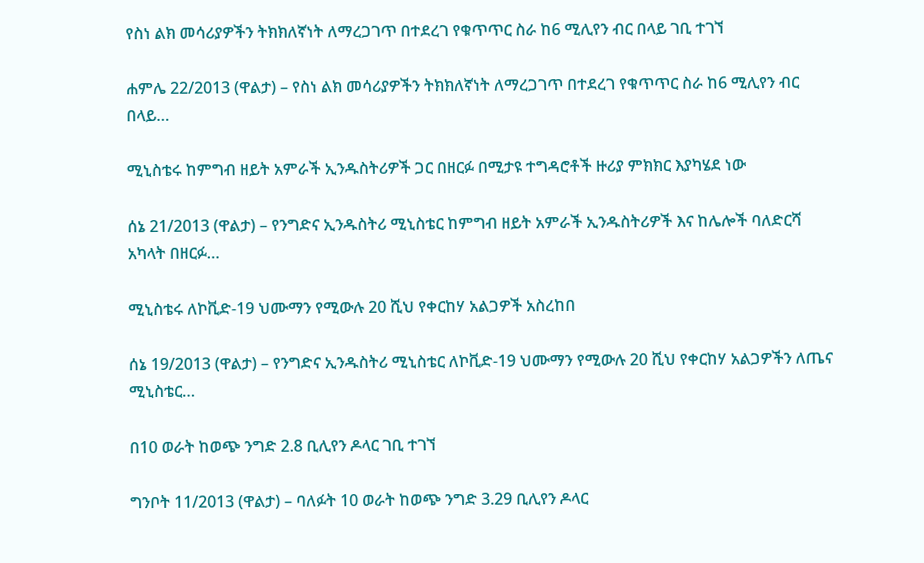የስነ ልክ መሳሪያዎችን ትክክለኛነት ለማረጋገጥ በተደረገ የቁጥጥር ስራ ከ6 ሚሊየን ብር በላይ ገቢ ተገኘ

ሐምሌ 22/2013 (ዋልታ) – የስነ ልክ መሳሪያዎችን ትክክለኛነት ለማረጋገጥ በተደረገ የቁጥጥር ስራ ከ6 ሚሊየን ብር በላይ…

ሚኒስቴሩ ከምግብ ዘይት አምራች ኢንዱስትሪዎች ጋር በዘርፉ በሚታዩ ተግዳሮቶች ዙሪያ ምክክር እያካሄደ ነው

ሰኔ 21/2013 (ዋልታ) – የንግድና ኢንዱስትሪ ሚኒስቴር ከምግብ ዘይት አምራች ኢንዱስትሪዎች እና ከሌሎች ባለድርሻ አካላት በዘርፉ…

ሚኒስቴሩ ለኮቪድ-19 ህሙማን የሚውሉ 20 ሺህ የቀርከሃ አልጋዎች አስረከበ

ሰኔ 19/2013 (ዋልታ) – የንግድና ኢንዱስትሪ ሚኒስቴር ለኮቪድ-19 ህሙማን የሚውሉ 20 ሺህ የቀርከሃ አልጋዎችን ለጤና ሚኒስቴር…

በ10 ወራት ከወጭ ንግድ 2.8 ቢሊየን ዶላር ገቢ ተገኘ

ግንቦት 11/2013 (ዋልታ) – ባለፉት 10 ወራት ከወጭ ንግድ 3.29 ቢሊየን ዶላር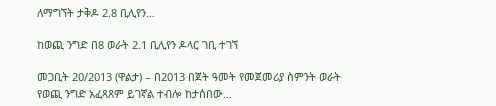ለማግኘት ታቅዶ 2.8 ቢሊየን…

ከወጪ ንግድ በ8 ወራት 2.1 ቢሊየን ዶላር ገቢ ተገኘ

መጋቢት 20/2013 (ዋልታ) – በ2013 በጀት ዓመት የመጀመሪያ ስምንት ወራት የወጪ ንግድ አፈጻጸም ይገኛል ተብሎ ከታሰበው…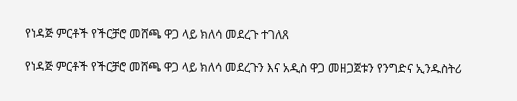የነዳጅ ምርቶች የችርቻሮ መሸጫ ዋጋ ላይ ክለሳ መደረጉ ተገለጸ

የነዳጅ ምርቶች የችርቻሮ መሸጫ ዋጋ ላይ ክለሳ መደረጉን እና አዲስ ዋጋ መዘጋጀቱን የንግድና ኢንዱስትሪ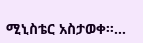ሚኒስቴር አስታወቀ፡፡…